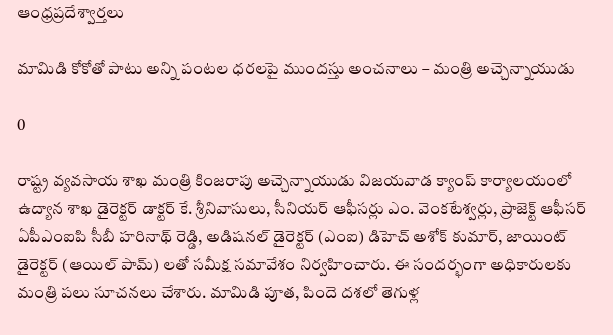ఆంధ్రప్రదేశ్వార్తలు

మామిడి కోకోతో పాటు అన్ని పంటల ధరలపై ముందస్తు అంచనాలు – మంత్రి అచ్చెన్నాయుడు

0

రాష్ట్ర వ్యవసాయ శాఖ మంత్రి కింజరాపు అచ్చెన్నాయుడు విజయవాడ క్యాంప్ కార్యాలయంలో ఉద్యాన శాఖ డైరెక్టర్ డాక్టర్ కే. శ్రీనివాసులు, సీనియర్ ఆఫీసర్లు ఎం. వెంకటేశ్వర్లు, ప్రాజెక్ట్ ఆఫీసర్ ఏపీఎంఐపి సీబీ హరినాథ్ రెడ్డి, అడిషనల్ డైరెక్టర్ (ఎంఐ) డిహెచ్ అశోక్ కుమార్, జాయింట్ డైరెక్టర్ (ఆయిల్ పామ్) లతో సమీక్ష సమావేశం నిర్వహించారు. ఈ సందర్భంగా అధికారులకు మంత్రి పలు సూచనలు చేశారు. మామిడి పూత, పిందె దశలో తెగుళ్ల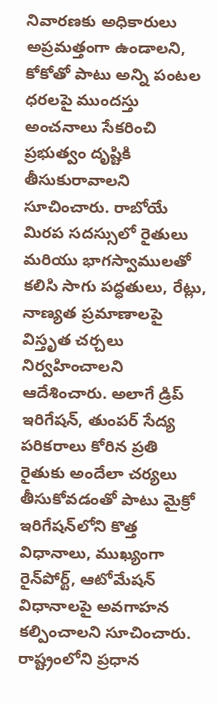నివారణకు అధికారులు అప్రమత్తంగా ఉండాలని, కోకోతో పాటు అన్ని పంటల ధరలపై ముందస్తు అంచనాలు సేకరించి ప్రభుత్వం దృష్టికి తీసుకురావాలని సూచించారు. రాబోయే మిరప సదస్సులో రైతులు మరియు భాగస్వాములతో కలిసి సాగు పద్ధతులు, రేట్లు, నాణ్యత ప్రమాణాలపై విస్తృత చర్చలు నిర్వహించాలని ఆదేశించారు. అలాగే డ్రిప్ ఇరిగేషన్, తుంపర్ సేద్య పరికరాలు కోరిన ప్రతి రైతుకు అందేలా చర్యలు తీసుకోవడంతో పాటు మైక్రో ఇరిగేషన్‌లోని కొత్త విధానాలు, ముఖ్యంగా రైన్‌పోర్ట్, ఆటోమేషన్ విధానాలపై అవగాహన కల్పించాలని సూచించారు. రాష్ట్రంలోని ప్రధాన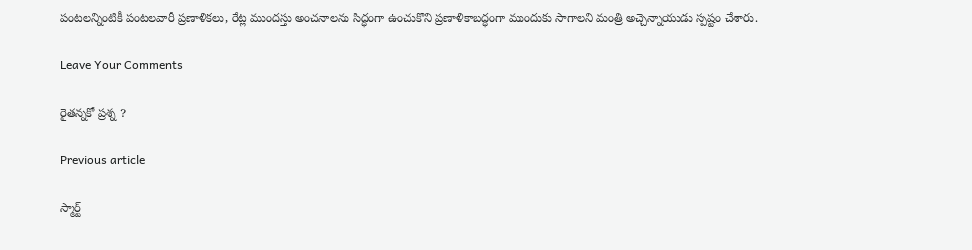పంటలన్నింటికీ పంటలవారీ ప్రణాళికలు, రేట్ల ముందస్తు అంచనాలను సిద్ధంగా ఉంచుకొని ప్రణాళికాబద్ధంగా ముందుకు సాగాలని మంత్రి అచ్చెన్నాయుడు స్పష్టం చేశారు.

Leave Your Comments

రైతన్నకో ప్రశ్న ?

Previous article

స్మార్ట్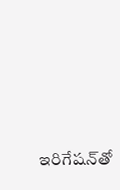ఇరిగేషన్‌తో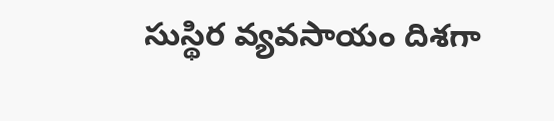సుస్థిర వ్యవసాయం దిశగా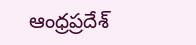ఆంధ్రప్రదేశ్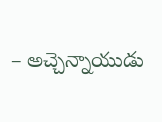– అచ్చెన్నాయుడు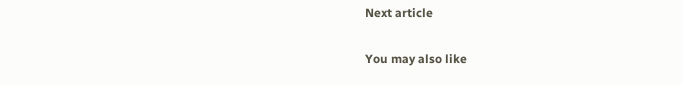Next article

You may also like